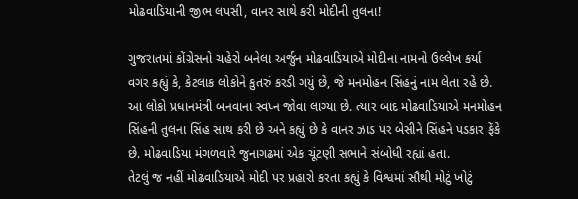મોઢવાડિયાની જીભ લપસી, વાનર સાથે કરી મોદીની તુલના!

ગુજરાતમાં કોંગ્રેસનો ચહેરો બનેલા અર્જુન મોઢવાડિયાએ મોદીના નામનો ઉલ્લેખ કર્યા વગર કહ્યું કે, કેટલાક લોકોને કુતરું કરડી ગયું છે, જે મનમોહન સિંહનું નામ લેતા રહે છે. આ લોકો પ્રધાનમંત્રી બનવાના સ્વપ્ન જોવા લાગ્યા છે. ત્યાર બાદ મોઢવાડિયાએ મનમોહન સિંહની તુલના સિંહ સાથ કરી છે અને કહ્યું છે કે વાનર ઝાડ પર બેસીને સિંહને પડકાર ફેંકે છે. મોઢવાડિયા મંગળવારે જુનાગઢમાં એક ચૂંટણી સભાને સંબોધી રહ્યાં હતા.
તેટલું જ નહીં મોઢવાડિયાએ મોદી પર પ્રહારો કરતા કહ્યું કે વિશ્વમાં સૌથી મોટું ખોટું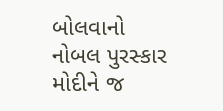બોલવાનો નોબલ પુરસ્કાર મોદીને જ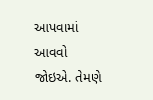આપવામાં આવવો જોઇએ. તેમણે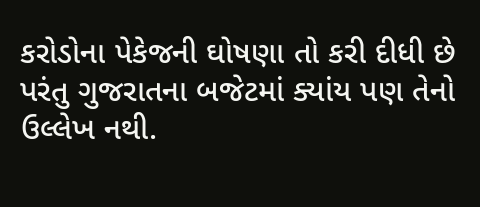કરોડોના પેકેજની ઘોષણા તો કરી દીધી છે પરંતુ ગુજરાતના બજેટમાં ક્યાંય પણ તેનો ઉલ્લેખ નથી.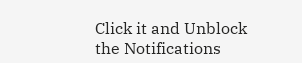Click it and Unblock the Notifications